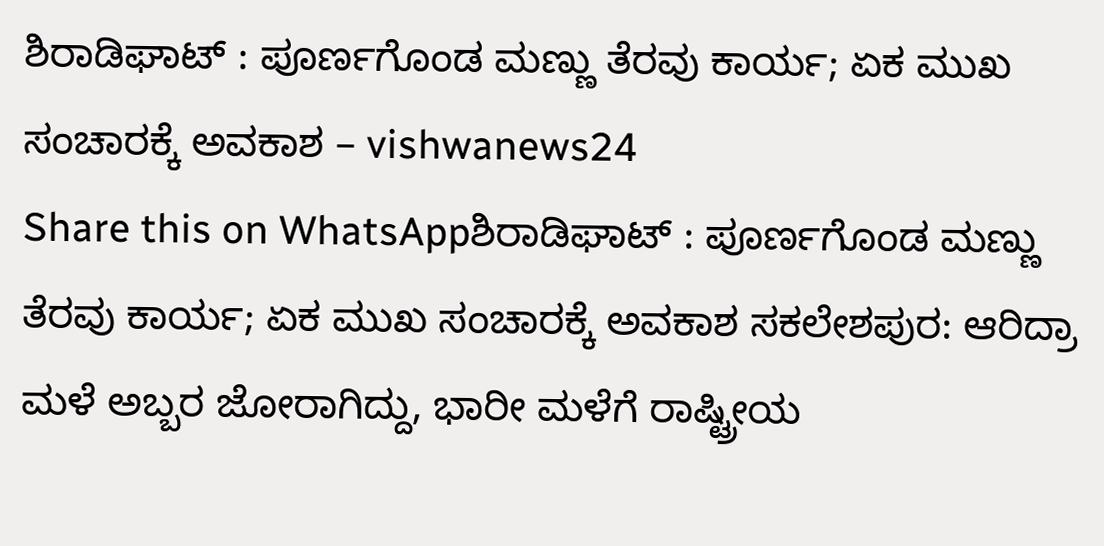ಶಿರಾಡಿಘಾಟ್ : ಪೂರ್ಣಗೊಂಡ ಮಣ್ಣು ತೆರವು ಕಾರ್ಯ; ಏಕ ಮುಖ ಸಂಚಾರಕ್ಕೆ ಅವಕಾಶ – vishwanews24
Share this on WhatsAppಶಿರಾಡಿಘಾಟ್ : ಪೂರ್ಣಗೊಂಡ ಮಣ್ಣು ತೆರವು ಕಾರ್ಯ; ಏಕ ಮುಖ ಸಂಚಾರಕ್ಕೆ ಅವಕಾಶ ಸಕಲೇಶಪುರ: ಆರಿದ್ರಾ ಮಳೆ ಅಬ್ಬರ ಜೋರಾಗಿದ್ದು, ಭಾರೀ ಮಳೆಗೆ ರಾಷ್ಟ್ರೀಯ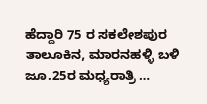ಹೆದ್ದಾರಿ 75 ರ ಸಕಲೇಶಪುರ ತಾಲೂಕಿನ, ಮಾರನಹಳ್ಳಿ ಬಳಿ ಜೂ.25ರ ಮಧ್ಯರಾತ್ರಿ …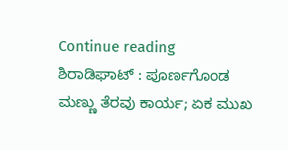Continue reading ಶಿರಾಡಿಘಾಟ್ : ಪೂರ್ಣಗೊಂಡ ಮಣ್ಣು ತೆರವು ಕಾರ್ಯ; ಏಕ ಮುಖ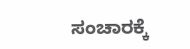ಸಂಚಾರಕ್ಕೆ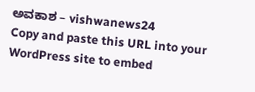ಅವಕಾಶ – vishwanews24
Copy and paste this URL into your WordPress site to embed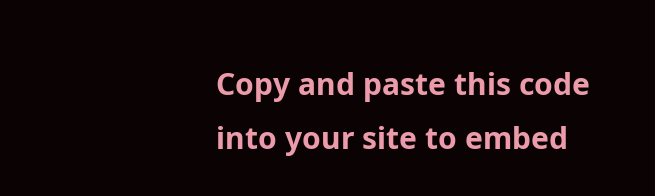Copy and paste this code into your site to embed